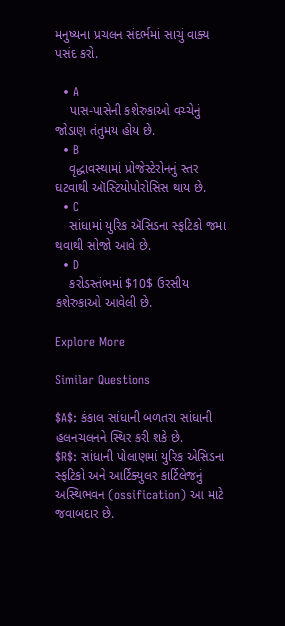મનુષ્યના પ્રચલન સંદર્ભમાં સાચું વાક્ય પસંદ કરો.

  • A
    પાસ-પાસેની કશેરુકાઓ વચ્ચેનું જોડાણ તંતુમય હોય છે.
  • B
    વૃદ્ધાવસ્થામાં પ્રોજેસ્ટેરોનનું સ્તર ઘટવાથી ઑસ્ટિયોપોરોસિસ થાય છે.
  • C
    સાંધામાં યુરિક ઍસિડના સ્ફટિકો જમા થવાથી સોજો આવે છે.
  • D
    કરોડસ્તંભમાં $10$ ઉરસીય કશેરુકાઓ આવેલી છે.

Explore More

Similar Questions

$A$: કંકાલ સાંધાની બળતરા સાંધાની હલનચલનને સ્થિર કરી શકે છે.
$R$: સાંધાની પોલાણમાં યુરિક એસિડના સ્ફટિકો અને આર્ટિક્યુલર કાર્ટિલેજનું અસ્થિભવન (ossification) આ માટે જવાબદાર છે.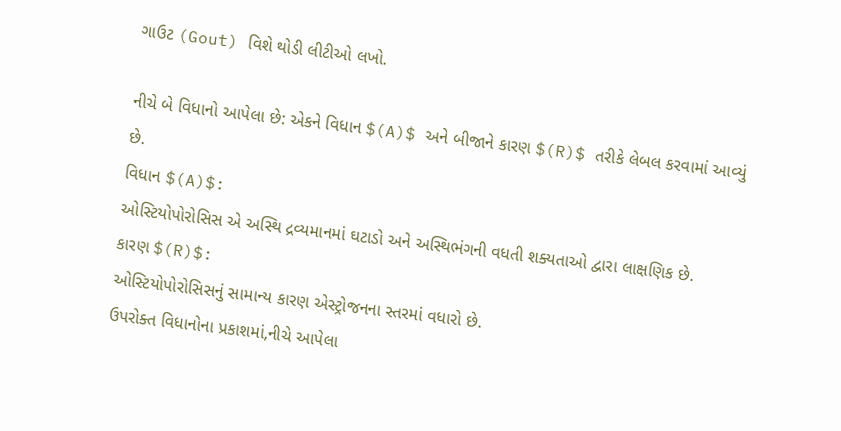ગાઉટ (Gout) વિશે થોડી લીટીઓ લખો.

નીચે બે વિધાનો આપેલા છે: એકને વિધાન $(A)$ અને બીજાને કારણ $(R)$ તરીકે લેબલ કરવામાં આવ્યું છે.
વિધાન $(A)$:
ઓસ્ટિયોપોરોસિસ એ અસ્થિ દ્રવ્યમાનમાં ઘટાડો અને અસ્થિભંગની વધતી શક્યતાઓ દ્વારા લાક્ષણિક છે.
કારણ $(R)$:
ઓસ્ટિયોપોરોસિસનું સામાન્ય કારણ એસ્ટ્રોજનના સ્તરમાં વધારો છે.
ઉપરોક્ત વિધાનોના પ્રકાશમાં,નીચે આપેલા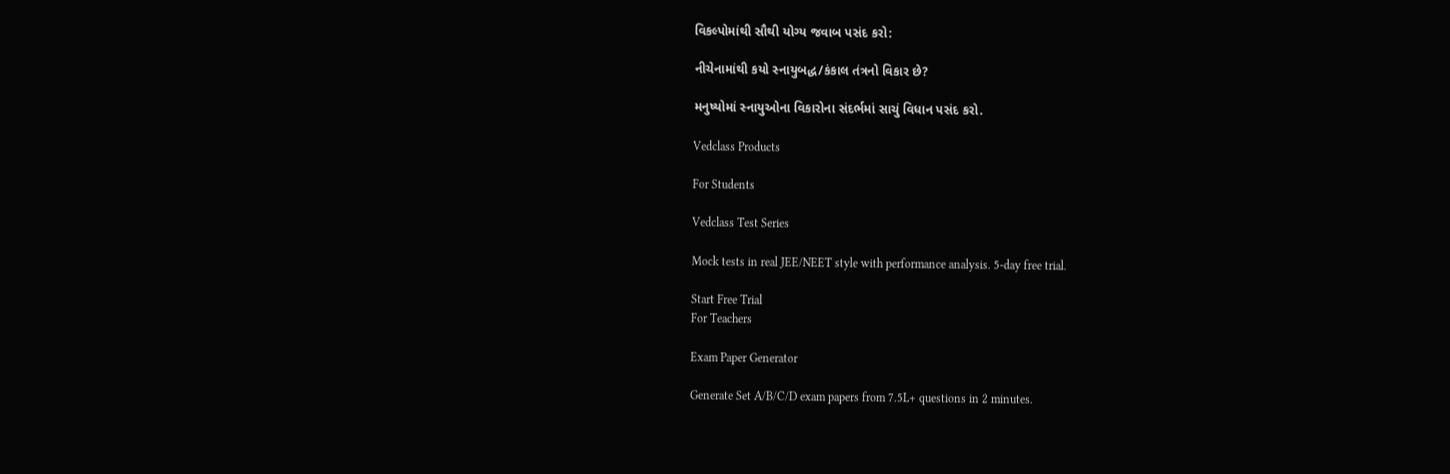વિકલ્પોમાંથી સૌથી યોગ્ય જવાબ પસંદ કરો:

નીચેનામાંથી કયો સ્નાયુબદ્ધ/કંકાલ તંત્રનો વિકાર છે?

મનુષ્યોમાં સ્નાયુઓના વિકારોના સંદર્ભમાં સાચું વિધાન પસંદ કરો.

Vedclass Products

For Students

Vedclass Test Series

Mock tests in real JEE/NEET style with performance analysis. 5-day free trial.

Start Free Trial
For Teachers

Exam Paper Generator

Generate Set A/B/C/D exam papers from 7.5L+ questions in 2 minutes.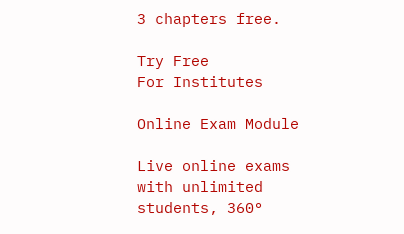3 chapters free.

Try Free
For Institutes

Online Exam Module

Live online exams with unlimited students, 360°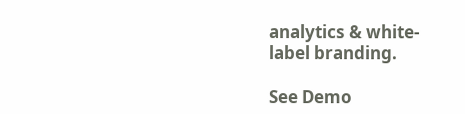analytics & white-label branding.

See Demo